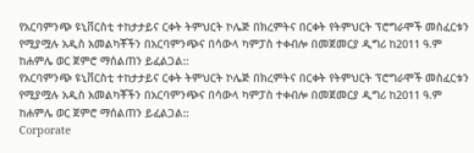የአርባምንጭ ዩኒቨርስቲ ተከታታይና ርቀት ትምህርት ኮሌጅ በክረምትና በርቀት የትምህርት ፕሮግራሞች መስፈርቱን የሚያሟሉ አዲስ አመልካቾችን በአርባምንጭና በሳውላ ካምፓስ ተቀብሎ በመጀመርያ ዲግሪ ከ2011 ዓ.ም ከሐምሌ ወር ጀምሮ ማሰልጠን ይፈልጋል::
የአርባምንጭ ዩኒቨርስቲ ተከታታይና ርቀት ትምህርት ኮሌጅ በክረምትና በርቀት የትምህርት ፕሮግራሞች መስፈርቱን የሚያሟሉ አዲስ አመልካቾችን በአርባምንጭና በሳውላ ካምፓስ ተቀብሎ በመጀመርያ ዲግሪ ከ2011 ዓ.ም ከሐምሌ ወር ጀምሮ ማሰልጠን ይፈልጋል::
Corporate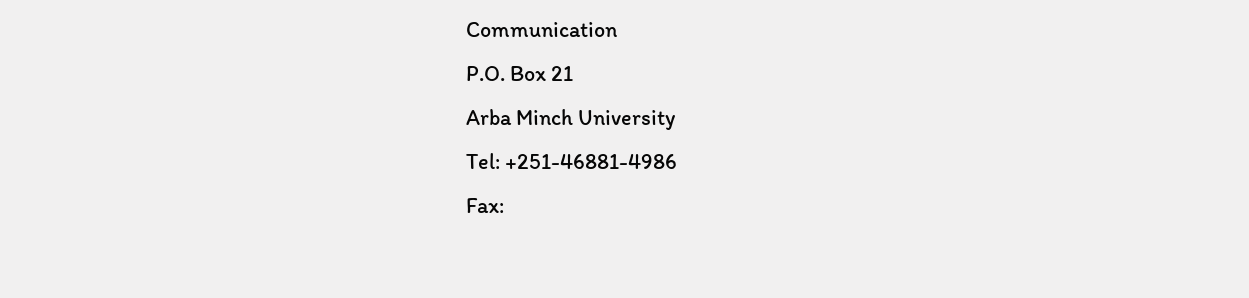Communication
P.O. Box 21
Arba Minch University
Tel: +251-46881-4986
Fax: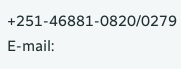+251-46881-0820/0279
E-mail: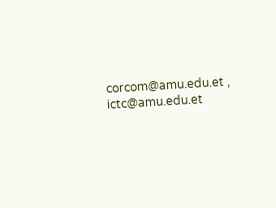corcom@amu.edu.et , ictc@amu.edu.et